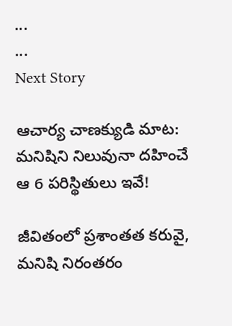...
...
Next Story

ఆచార్య చాణక్యుడి మాట: మనిషిని నిలువునా దహించే ఆ 6 పరిస్థితులు ఇవే!

జీవితంలో ప్రశాంతత కరువై, మనిషి నిరంతరం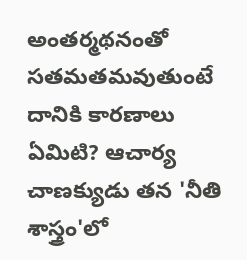అంతర్మథనంతో సతమతమవుతుంటే దానికి కారణాలు ఏమిటి? ఆచార్య చాణక్యుడు తన 'నీతి శాస్త్రం'లో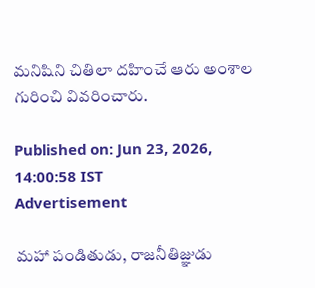మనిషిని చితిలా దహించే ఆరు అంశాల గురించి వివరించారు.

Published on: Jun 23, 2026, 14:00:58 IST
Advertisement

మహా పండితుడు, రాజనీతిజ్ఞుడు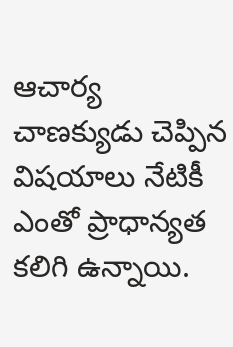ఆచార్య చాణక్యుడు చెప్పిన విషయాలు నేటికీ ఎంతో ప్రాధాన్యత కలిగి ఉన్నాయి.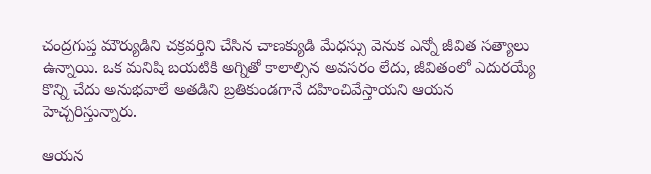చంద్రగుప్త మౌర్యుడిని చక్రవర్తిని చేసిన చాణక్యుడి మేధస్సు వెనుక ఎన్నో జీవిత సత్యాలు ఉన్నాయి. ఒక మనిషి బయటికి అగ్నితో కాలాల్సిన అవసరం లేదు, జీవితంలో ఎదురయ్యే కొన్ని చేదు అనుభవాలే అతడిని బ్రతికుండగానే దహించివేస్తాయని ఆయన హెచ్చరిస్తున్నారు.

ఆయన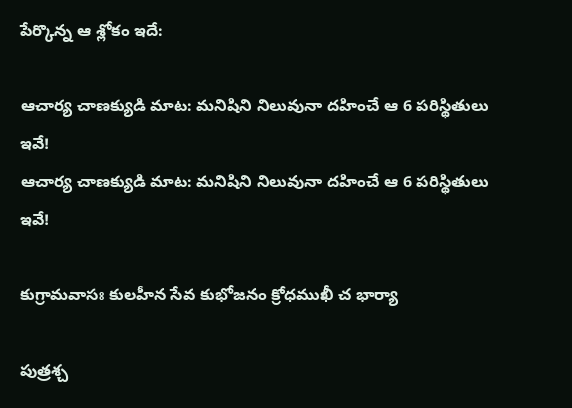పేర్కొన్న ఆ శ్లోకం ఇదే:

ఆచార్య చాణక్యుడి మాట: మనిషిని నిలువునా దహించే ఆ 6 పరిస్థితులు ఇవే!
ఆచార్య చాణక్యుడి మాట: మనిషిని నిలువునా దహించే ఆ 6 పరిస్థితులు ఇవే!

కుగ్రామవాసః కులహీన సేవ కుభోజనం క్రోధముఖీ చ భార్యా

పుత్రశ్చ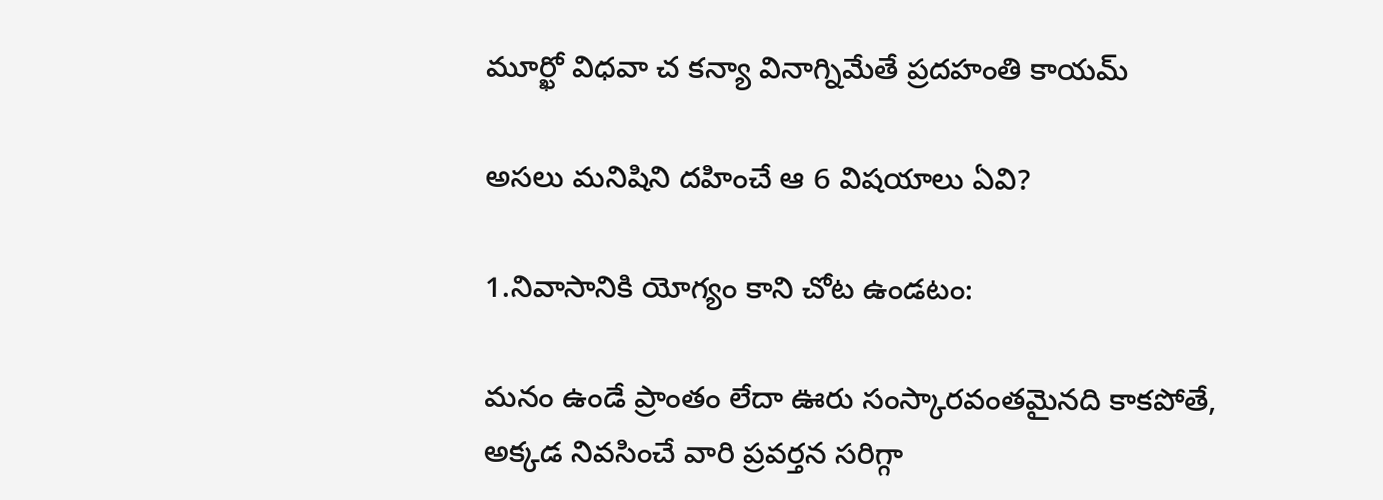మూర్ఖో విధవా చ కన్యా వినాగ్నిమేతే ప్రదహంతి కాయమ్

అసలు మనిషిని దహించే ఆ 6 విషయాలు ఏవి?

1.నివాసానికి యోగ్యం కాని చోట ఉండటం:

మనం ఉండే ప్రాంతం లేదా ఊరు సంస్కారవంతమైనది కాకపోతే, అక్కడ నివసించే వారి ప్రవర్తన సరిగ్గా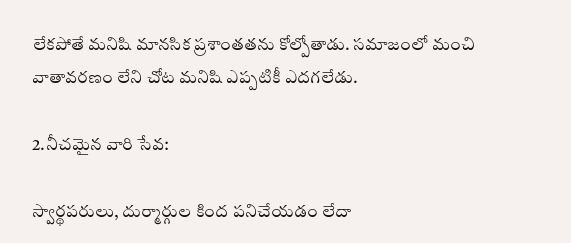లేకపోతే మనిషి మానసిక ప్రశాంతతను కోల్పోతాడు. సమాజంలో మంచి వాతావరణం లేని చోట మనిషి ఎప్పటికీ ఎదగలేడు.

2.నీచమైన వారి సేవ:

స్వార్థపరులు, దుర్మార్గుల కింద పనిచేయడం లేదా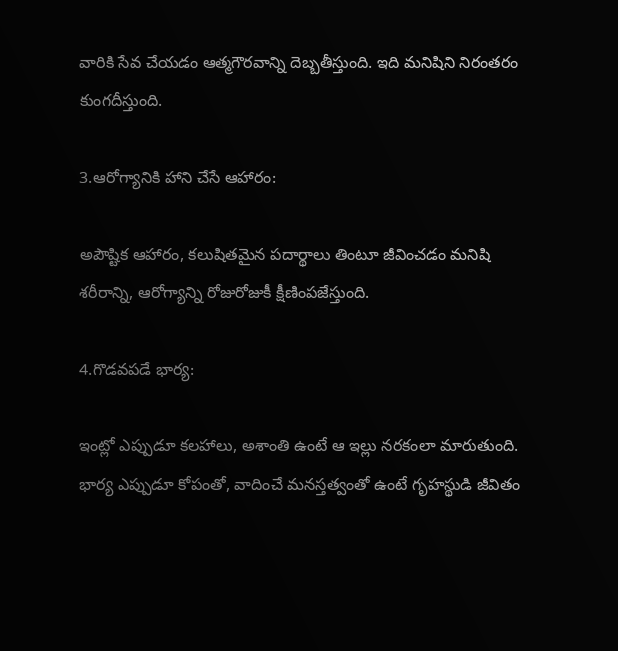వారికి సేవ చేయడం ఆత్మగౌరవాన్ని దెబ్బతీస్తుంది. ఇది మనిషిని నిరంతరం కుంగదీస్తుంది.

3.ఆరోగ్యానికి హాని చేసే ఆహారం:

అపౌష్టిక ఆహారం, కలుషితమైన పదార్థాలు తింటూ జీవించడం మనిషి శరీరాన్ని, ఆరోగ్యాన్ని రోజురోజుకీ క్షీణింపజేస్తుంది.

4.గొడవపడే భార్య:

ఇంట్లో ఎప్పుడూ కలహాలు, అశాంతి ఉంటే ఆ ఇల్లు నరకంలా మారుతుంది. భార్య ఎప్పుడూ కోపంతో, వాదించే మనస్తత్వంతో ఉంటే గృహస్థుడి జీవితం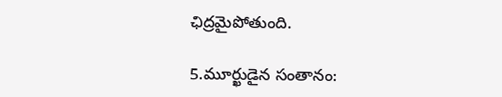ఛిద్రమైపోతుంది.

5.మూర్ఖుడైన సంతానం: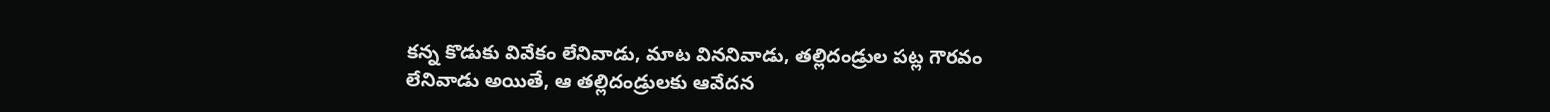కన్న కొడుకు వివేకం లేనివాడు, మాట విననివాడు, తల్లిదండ్రుల పట్ల గౌరవం లేనివాడు అయితే, ఆ తల్లిదండ్రులకు ఆవేదన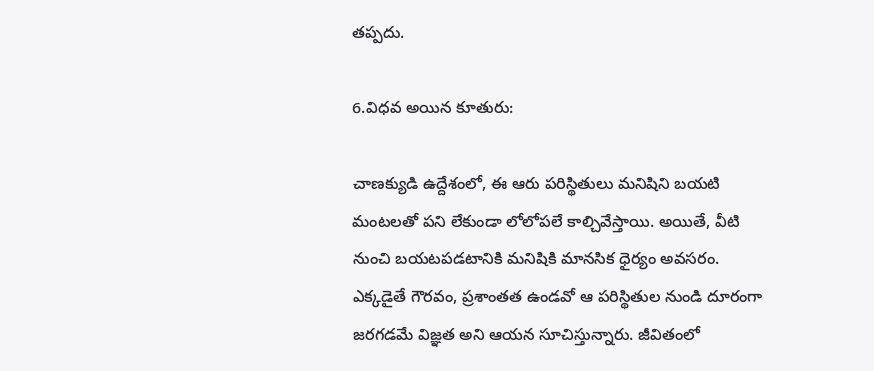తప్పదు.

6.విధవ అయిన కూతురు:

చాణక్యుడి ఉద్దేశంలో, ఈ ఆరు పరిస్థితులు మనిషిని బయటి మంటలతో పని లేకుండా లోలోపలే కాల్చివేస్తాయి. అయితే, వీటి నుంచి బయటపడటానికి మనిషికి మానసిక ధైర్యం అవసరం. ఎక్కడైతే గౌరవం, ప్రశాంతత ఉండవో ఆ పరిస్థితుల నుండి దూరంగా జరగడమే విజ్ఞత అని ఆయన సూచిస్తున్నారు. జీవితంలో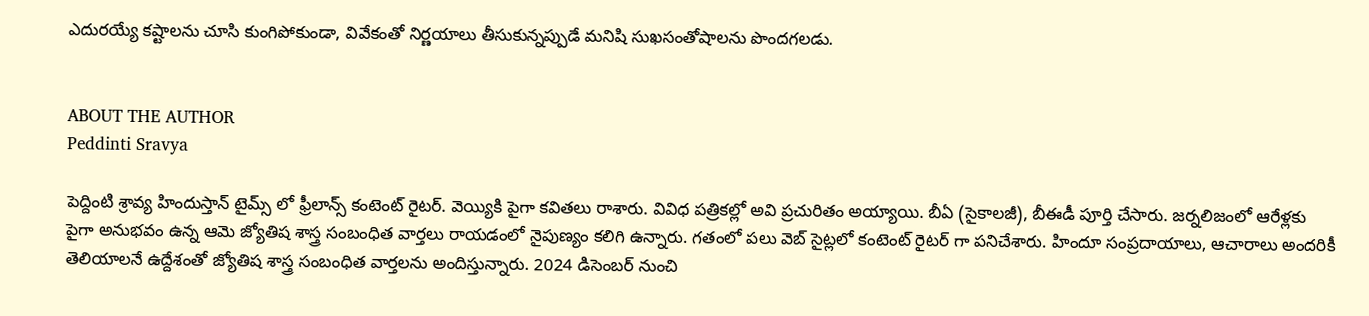ఎదురయ్యే కష్టాలను చూసి కుంగిపోకుండా, వివేకంతో నిర్ణయాలు తీసుకున్నప్పుడే మనిషి సుఖసంతోషాలను పొందగలడు.


ABOUT THE AUTHOR
Peddinti Sravya

పెద్దింటి శ్రావ్య హిందుస్తాన్ టైమ్స్ లో ఫ్రీలాన్స్ కంటెంట్ రైటర్. వెయ్యికి పైగా కవితలు రాశారు. వివిధ పత్రికల్లో అవి ప్రచురితం అయ్యాయి. బీఏ (సైకాలజీ), బీఈడీ పూర్తి చేసారు. జర్నలిజంలో ఆరేళ్లకు పైగా అనుభవం ఉన్న ఆమె జ్యోతిష శాస్త్ర సంబంధిత వార్తలు రాయడంలో నైపుణ్యం కలిగి ఉన్నారు. గతంలో పలు వెబ్ సైట్లలో కంటెంట్ రైటర్ గా పనిచేశారు. హిందూ సంప్రదాయాలు, ఆచారాలు అందరికీ తెలియాలనే ఉద్దేశంతో జ్యోతిష శాస్త్ర సంబంధిత వార్తలను అందిస్తున్నారు. 2024 డిసెంబర్ నుంచి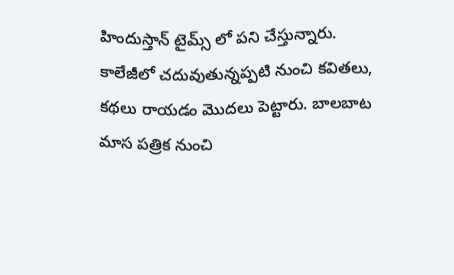హిందుస్తాన్ టైమ్స్ లో పని చేస్తున్నారు. కాలేజీలో చదువుతున్నప్పటి నుంచి కవితలు, కథలు రాయడం మొదలు పెట్టారు. బాలబాట మాస పత్రిక నుంచి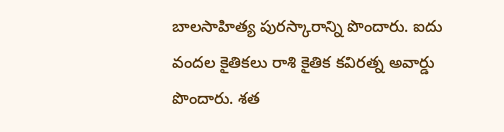బాలసాహిత్య పురస్కారాన్ని పొందారు. ఐదు వందల కైతికలు రాశి కైతిక కవిరత్న అవార్డు పొందారు. శత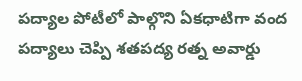పద్యాల పోటీలో పాల్గొని ఏకధాటిగా వంద పద్యాలు చెప్పి శతపద్య రత్న అవార్డు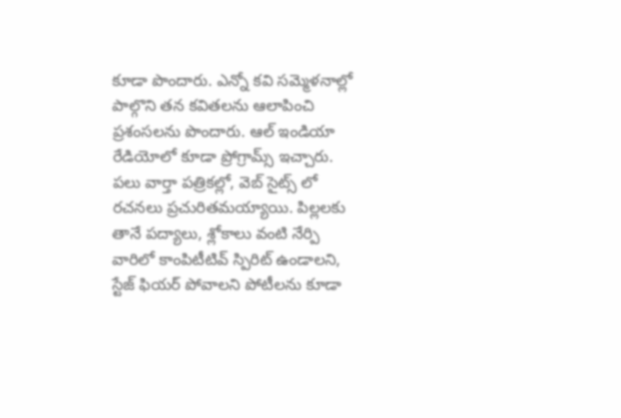కూడా పొందారు. ఎన్నో కవి సమ్మెళనాల్లో పాల్గొని తన కవితలను ఆలాపించి ప్రశంసలను పొందారు. ఆల్ ఇండియా రేడియోలో కూడా ప్రోగ్రామ్స్ ఇచ్చారు. పలు వార్తా పత్రికల్లో, వెబ్ సైట్స్ లో రచనలు ప్రచురితమయ్యాయి. పిల్లలకు తానే పద్యాలు, శ్లోకాలు వంటి నేర్పి వారిలో కాంపిటీటివ్ స్పిరిట్ ఉండాలని, స్టేజ్ ఫియర్ పోవాలని పోటీలను కూడా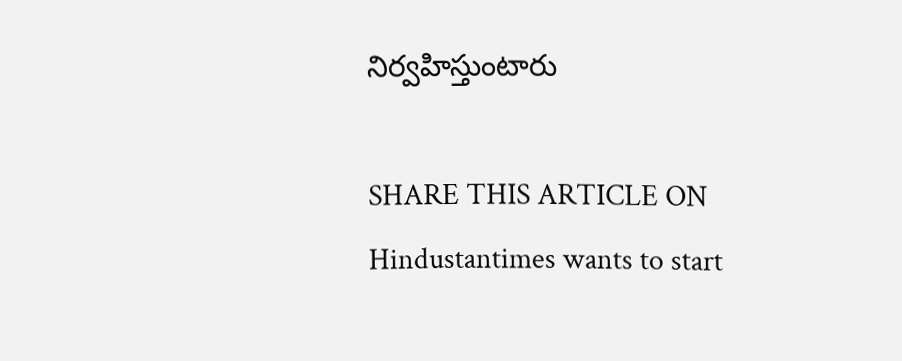నిర్వహిస్తుంటారు

SHARE THIS ARTICLE ON
Hindustantimes wants to start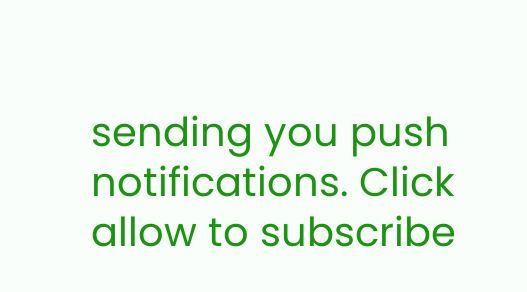sending you push notifications. Click allow to subscribe